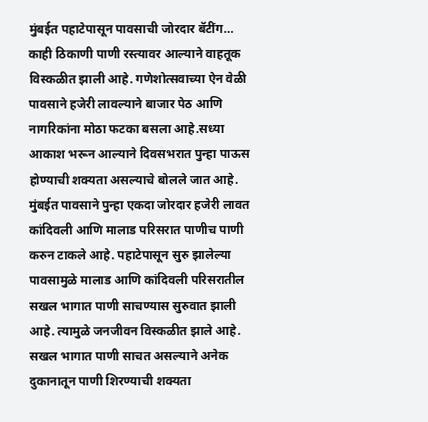मुंबईत पहाटेपासून पावसाची जोरदार बॅटींग…
काही ठिकाणी पाणी रस्त्यावर आल्याने वाहतूक विस्कळीत झाली आहे. गणेशोत्सवाच्या ऐन वेळी पावसाने हजेरी लावल्याने बाजार पेठ आणि नागरिकांना मोठा फटका बसला आहे.सध्या आकाश भरून आल्याने दिवसभरात पुन्हा पाऊस होण्याची शक्यता असल्याचे बोलले जात आहे.
मुंबईत पावसाने पुन्हा एकदा जोरदार हजेरी लावत कांदिवली आणि मालाड परिसरात पाणीच पाणी करुन टाकले आहे. पहाटेपासून सुरु झालेल्या पावसामुळे मालाड आणि कांदिवली परिसरातील सखल भागात पाणी साचण्यास सुरुवात झाली आहे. त्यामुळे जनजीवन विस्कळीत झाले आहे. सखल भागात पाणी साचत असल्याने अनेक दुकानातून पाणी शिरण्याची शक्यता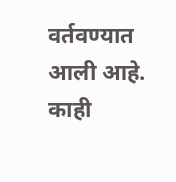वर्तवण्यात आली आहे. काही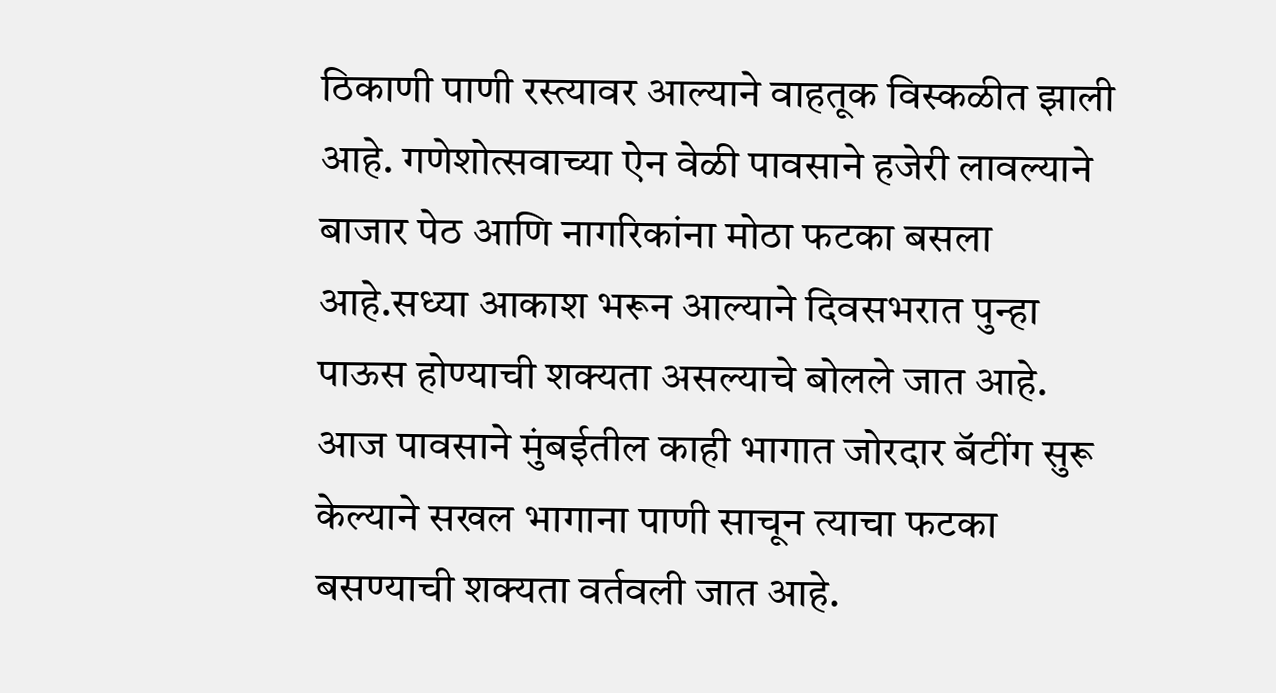ठिकाणी पाणी रस्त्यावर आल्याने वाहतूक विस्कळीत झाली आहे. गणेशोत्सवाच्या ऐन वेळी पावसाने हजेरी लावल्याने बाजार पेठ आणि नागरिकांना मोठा फटका बसला आहे.सध्या आकाश भरून आल्याने दिवसभरात पुन्हा पाऊस होण्याची शक्यता असल्याचे बोलले जात आहे. आज पावसाने मुंबईतील काही भागात जोरदार बॅटींग सुरू केल्याने सखल भागाना पाणी साचून त्याचा फटका बसण्याची शक्यता वर्तवली जात आहे.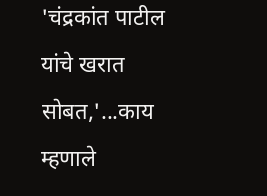'चंद्रकांत पाटील यांचे खरात सोबत,'...काय म्हणाले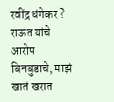रवींद्र धंगेकर ?
राऊत यांचे आरोप बिनबुडाचे, माझं खातं खरात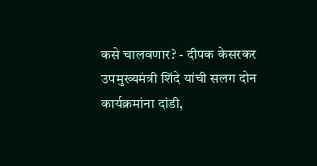कसे चालवणार? - दीपक केसरकर
उपमुख्यमंत्री शिंदे यांची सलग दोन कार्यक्रमांना दांडी,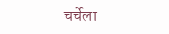चर्चेला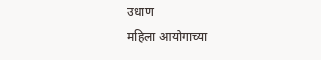उधाण
महिला आयोगाच्या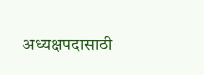अध्यक्षपदासाठी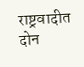राष्ट्रवादीत दोन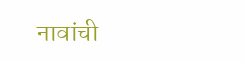नावांची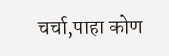चर्चा,पाहा कोण